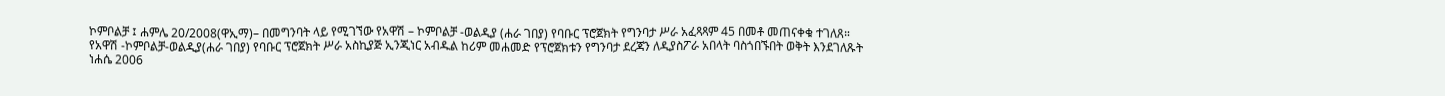ኮምቦልቻ ፤ ሐምሌ 20/2008(ዋኢማ)– በመግንባት ላይ የሚገኘው የአዋሽ – ኮምቦልቻ -ወልዲያ (ሐራ ገበያ) የባቡር ፕሮጀክት የግንባታ ሥራ አፈጻጻም 45 በመቶ መጠናቀቁ ተገለጸ።
የአዋሽ -ኮምቦልቻ-ወልዲያ(ሐራ ገበያ) የባቡር ፕሮጀክት ሥራ አስኪያጅ ኢንጂነር አብዱል ከሪም መሐመድ የፕሮጀክቱን የግንባታ ደረጃን ለዲያስፖራ አበላት ባስጎበኙበት ወቅት እንደገለጹት ነሐሴ 2006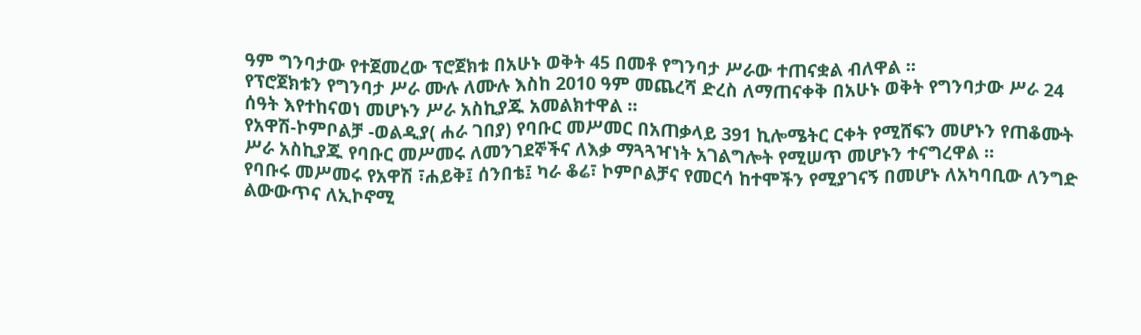ዓም ግንባታው የተጀመረው ፕሮጀክቱ በአሁኑ ወቅት 45 በመቶ የግንባታ ሥራው ተጠናቋል ብለዋል ።
የፕሮጀክቱን የግንባታ ሥራ ሙሉ ለሙሉ እስከ 2010 ዓም መጨረሻ ድረስ ለማጠናቀቅ በአሁኑ ወቅት የግንባታው ሥራ 24 ሰዓት እየተከናወነ መሆኑን ሥራ አስኪያጁ አመልክተዋል ።
የአዋሽ-ኮምቦልቻ -ወልዲያ( ሐራ ገበያ) የባቡር መሥመር በአጠቃላይ 391 ኪሎሜትር ርቀት የሚሸፍን መሆኑን የጠቆሙት ሥራ አስኪያጁ የባቡር መሥመሩ ለመንገደኞችና ለእቃ ማጓጓዣነት አገልግሎት የሚሠጥ መሆኑን ተናግረዋል ።
የባቡሩ መሥመሩ የአዋሽ ፣ሐይቅ፤ ሰንበቴ፤ ካራ ቆሬ፣ ኮምቦልቻና የመርሳ ከተሞችን የሚያገናኝ በመሆኑ ለአካባቢው ለንግድ ልውውጥና ለኢኮኖሚ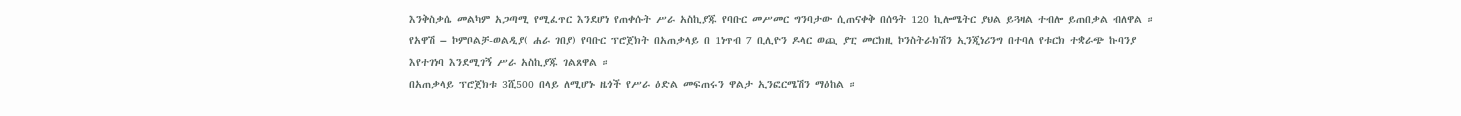እንቅስቃሴ መልካም አጋጣሚ የሚፈጥር እንደሆነ የጠቀሱት ሥራ አስኪያጁ የባቡር መሥመር ግንባታው ሲጠናቀቅ በሰዓት 120 ኪሎሜትር ያህል ይጓዛል ተብሎ ይጠበቃል ብለዋል ።
የአዋሽ – ኮምቦልቻ-ወልዲያ( ሐራ ገበያ) የባቡር ፕሮጀክት በአጠቃላይ በ 1ነጥብ 7 ቢሊዮን ዶላር ወጪ ያፒ መርክዚ ኮንስትራክሽን ኢንጂነሪንግ በተባለ የቱርክ ተቋራጭ ኩባንያ እየተገነባ እንደሚገኝ ሥራ አስኪያጁ ገልጸዋል ።
በአጠቃላይ ፕሮጀክቱ 3ሺ500 በላይ ለሚሆኑ ዜጎች የሥራ ዕድል መፍጠሩን ዋልታ ኢንፎርሜሽን ማዕከል ።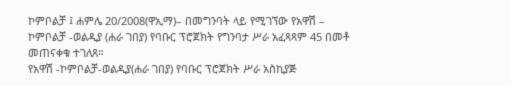ኮምቦልቻ ፤ ሐምሌ 20/2008(ዋኢማ)– በመግንባት ላይ የሚገኘው የአዋሽ – ኮምቦልቻ -ወልዲያ (ሐራ ገበያ) የባቡር ፕሮጀክት የግንባታ ሥራ አፈጻጻም 45 በመቶ መጠናቀቁ ተገለጸ።
የአዋሽ -ኮምቦልቻ-ወልዲያ(ሐራ ገበያ) የባቡር ፕሮጀክት ሥራ አስኪያጅ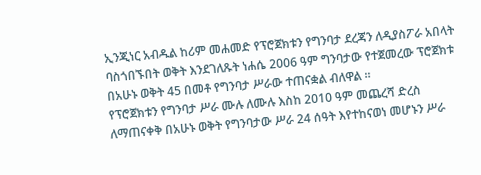ኢንጂነር አብዱል ከሪም መሐመድ የፕሮጀክቱን የግንባታ ደረጃን ለዲያስፖራ አበላት ባስጎበኙበት ወቅት እንደገለጹት ነሐሴ 2006 ዓም ግንባታው የተጀመረው ፕሮጀክቱ በአሁኑ ወቅት 45 በመቶ የግንባታ ሥራው ተጠናቋል ብለዋል ።
የፕሮጀክቱን የግንባታ ሥራ ሙሉ ለሙሉ እስከ 2010 ዓም መጨረሻ ድረስ ለማጠናቀቅ በአሁኑ ወቅት የግንባታው ሥራ 24 ሰዓት እየተከናወነ መሆኑን ሥራ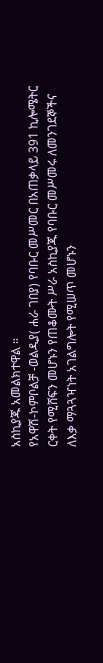አስኪያጁ አመልክተዋል ።
የአዋሽ-ኮምቦልቻ -ወልዲያ( ሐራ ገበያ) የባቡር መሥመር በአጠቃላይ 391 ኪሎሜትር ርቀት የሚሸፍን መሆኑን የጠቆሙት ሥራ አስኪያጁ የባቡር መሥመሩ ለመንገደኞችና ለእቃ ማጓጓዣነት አገልግሎት የሚሠጥ መሆኑን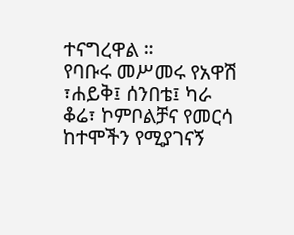ተናግረዋል ።
የባቡሩ መሥመሩ የአዋሽ ፣ሐይቅ፤ ሰንበቴ፤ ካራ ቆሬ፣ ኮምቦልቻና የመርሳ ከተሞችን የሚያገናኝ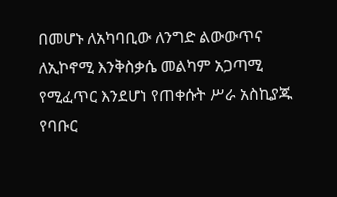በመሆኑ ለአካባቢው ለንግድ ልውውጥና ለኢኮኖሚ እንቅስቃሴ መልካም አጋጣሚ የሚፈጥር እንደሆነ የጠቀሱት ሥራ አስኪያጁ የባቡር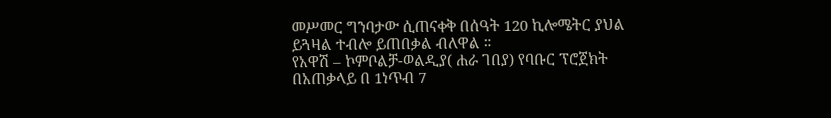መሥመር ግንባታው ሲጠናቀቅ በሰዓት 120 ኪሎሜትር ያህል ይጓዛል ተብሎ ይጠበቃል ብለዋል ።
የአዋሽ – ኮምቦልቻ-ወልዲያ( ሐራ ገበያ) የባቡር ፕሮጀክት በአጠቃላይ በ 1ነጥብ 7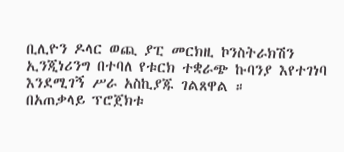ቢሊዮን ዶላር ወጪ ያፒ መርክዚ ኮንስትራክሽን ኢንጂነሪንግ በተባለ የቱርክ ተቋራጭ ኩባንያ እየተገነባ እንደሚገኝ ሥራ አስኪያጁ ገልጸዋል ።
በአጠቃላይ ፕሮጀክቱ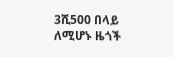3ሺ500 በላይ ለሚሆኑ ዜጎች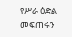የሥራ ዕድል መፍጠሩን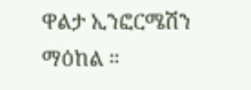ዋልታ ኢንፎርሜሽን ማዕከል ።